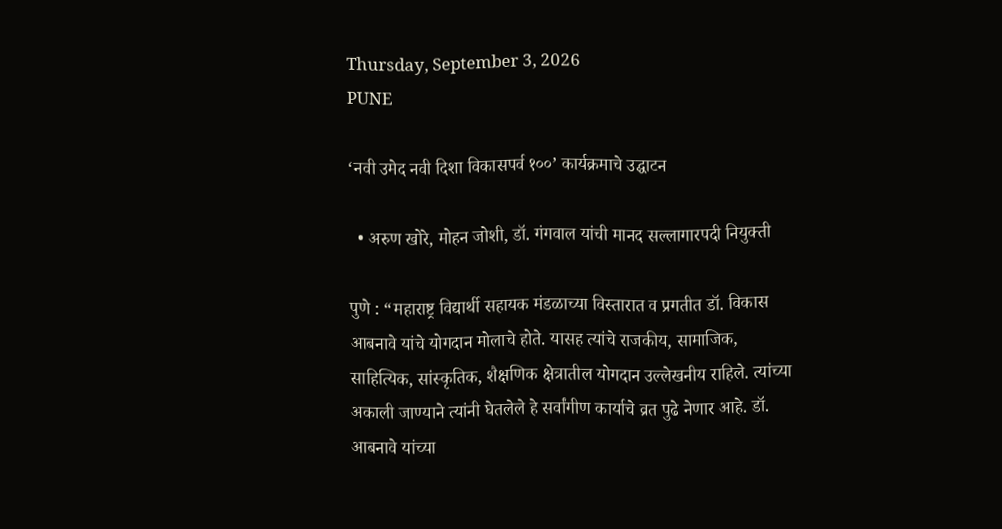Thursday, September 3, 2026
PUNE

‘नवी उमेद नवी दिशा विकासपर्व १००’ कार्यक्रमाचे उद्घाटन

  • अरुण खोरे, मोहन जोशी, डॉ. गंगवाल यांची मानद सल्लागारपदी नियुक्ती

पुणे : “महाराष्ट्र विद्यार्थी सहायक मंडळाच्या विस्तारात व प्रगतीत डॉ. विकास आबनावे यांचे योगदान मोलाचे होते. यासह त्यांचे राजकीय, सामाजिक, साहित्यिक, सांस्कृतिक, शैक्षणिक क्षेत्रातील योगदान उल्लेखनीय राहिले. त्यांच्या अकाली जाण्याने त्यांनी घेतलेले हे सर्वांगीण कार्याचे व्रत पुढे नेणार आहे. डॉ. आबनावे यांच्या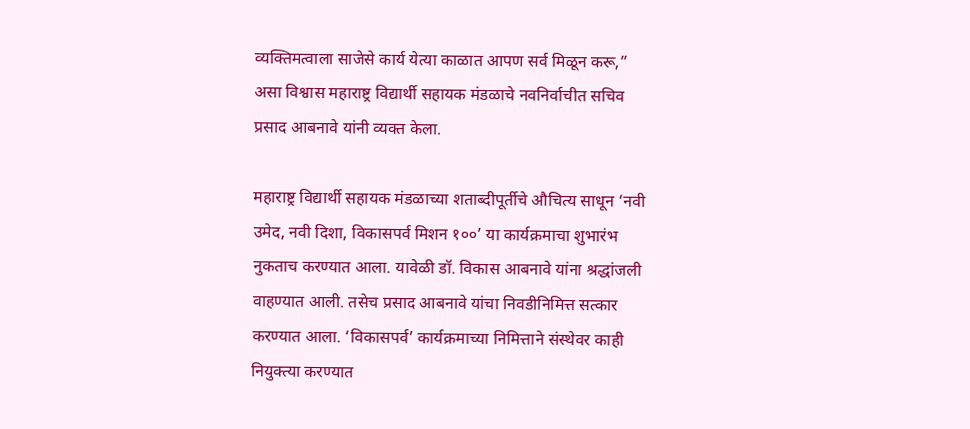व्यक्तिमत्वाला साजेसे कार्य येत्या काळात आपण सर्व मिळून करू,” असा विश्वास महाराष्ट्र विद्यार्थी सहायक मंडळाचे नवनिर्वाचीत सचिव प्रसाद आबनावे यांनी व्यक्त केला.

महाराष्ट्र विद्यार्थी सहायक मंडळाच्या शताब्दीपूर्तीचे औचित्य साधून ‘नवी उमेद, नवी दिशा, विकासपर्व मिशन १००’ या कार्यक्रमाचा शुभारंभ नुकताच करण्यात आला. यावेळी डॉ. विकास आबनावे यांना श्रद्धांजली वाहण्यात आली. तसेच प्रसाद आबनावे यांचा निवडीनिमित्त सत्कार करण्यात आला. ‘विकासपर्व’ कार्यक्रमाच्या निमित्ताने संस्थेवर काही नियुक्त्या करण्यात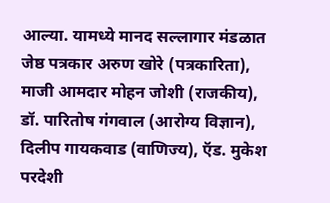आल्या. यामध्ये मानद सल्लागार मंडळात जेष्ठ पत्रकार अरुण खोरे (पत्रकारिता), माजी आमदार मोहन जोशी (राजकीय), डॉ. पारितोष गंगवाल (आरोग्य विज्ञान), दिलीप गायकवाड (वाणिज्य), ऍड. मुकेश परदेशी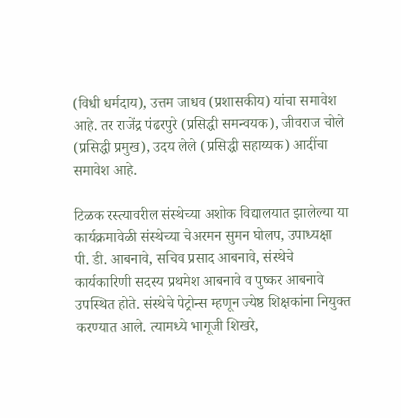(विधी धर्मदाय), उत्तम जाधव (प्रशासकीय) यांचा समावेश आहे. तर राजेंद्र पंढरपुरे (प्रसिद्धी समन्वयक), जीवराज चोले (प्रसिद्धी प्रमुख), उदय लेले (प्रसिद्धी सहाय्यक) आदींचा समावेश आहे.

टिळक रस्त्यावरील संस्थेच्या अशोक विद्यालयात झालेल्या या कार्यक्रमावेळी संस्थेच्या चेअरमन सुमन घोलप, उपाध्यक्षा पी. डी. आबनावे, सचिव प्रसाद आबनावे, संस्थेचे कार्यकारिणी सदस्य प्रथमेश आबनावे व पुष्कर आबनावे उपस्थित होते. संस्थेचे पेट्रोन्स म्हणून ज्येष्ठ शिक्षकांना नियुक्त करण्यात आले. त्यामध्ये भागूजी शिखरे,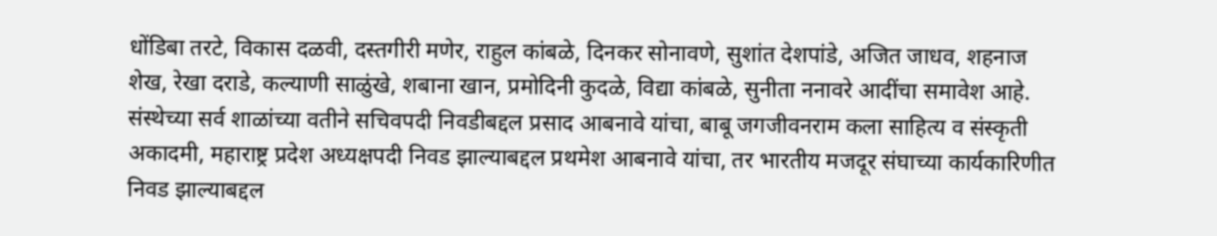धोंडिबा तरटे, विकास दळवी, दस्तगीरी मणेर, राहुल कांबळे, दिनकर सोनावणे, सुशांत देशपांडे, अजित जाधव, शहनाज शेख, रेखा दराडे, कल्याणी साळुंखे, शबाना खान, प्रमोदिनी कुदळे, विद्या कांबळे, सुनीता ननावरे आदींचा समावेश आहे. संस्थेच्या सर्व शाळांच्या वतीने सचिवपदी निवडीबद्दल प्रसाद आबनावे यांचा, बाबू जगजीवनराम कला साहित्य व संस्कृती अकादमी, महाराष्ट्र प्रदेश अध्यक्षपदी निवड झाल्याबद्दल प्रथमेश आबनावे यांचा, तर भारतीय मजदूर संघाच्या कार्यकारिणीत निवड झाल्याबद्दल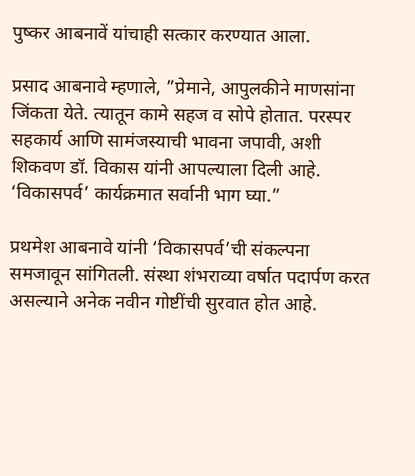पुष्कर आबनावें यांचाही सत्कार करण्यात आला.

प्रसाद आबनावे म्हणाले, ”प्रेमाने, आपुलकीने माणसांना जिंकता येते. त्यातून कामे सहज व सोपे होतात. परस्पर सहकार्य आणि सामंजस्याची भावना जपावी, अशी शिकवण डॉ. विकास यांनी आपल्याला दिली आहे. ‘विकासपर्व’ कार्यक्रमात सर्वानी भाग घ्या.”

प्रथमेश आबनावे यांनी ‘विकासपर्व’ची संकल्पना समजावून सांगितली. संस्था शंभराव्या वर्षात पदार्पण करत असल्याने अनेक नवीन गोष्टींची सुरवात होत आहे.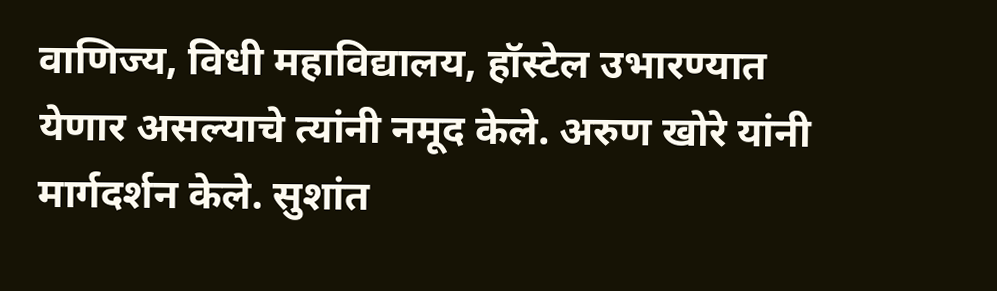वाणिज्य, विधी महाविद्यालय, हॉस्टेल उभारण्यात येणार असल्याचे त्यांनी नमूद केले. अरुण खोरे यांनी मार्गदर्शन केले. सुशांत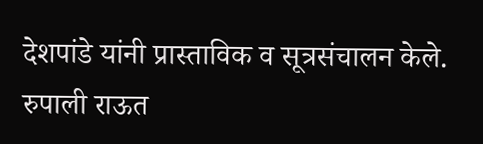देशपांडे यांनी प्रास्ताविक व सूत्रसंचालन केले. रुपाली राऊत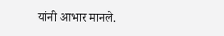यांनी आभार मानले.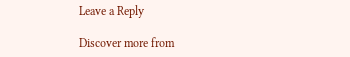Leave a Reply

Discover more from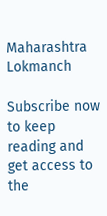Maharashtra Lokmanch

Subscribe now to keep reading and get access to the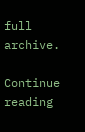full archive.

Continue reading